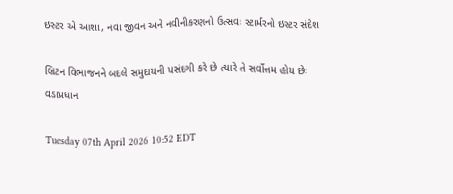ઇસ્ટર એ આશા, નવા જીવન અને નવીનીકરણનો ઉત્સવઃ સ્ટાર્મરનો ઇસ્ટર સંદેશ

બ્રિટન વિભાજનને બદલે સમુદાયની પસંદગી કરે છે ત્યારે તે સર્વોત્તમ હોય છેઃ વડાપ્રધાન

Tuesday 07th April 2026 10:52 EDT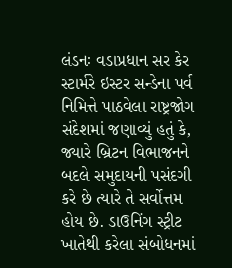લંડનઃ વડાપ્રધાન સર કેર સ્ટાર્મરે ઇસ્ટર સન્ડેના પર્વ નિમિત્તે પાઠવેલા રાષ્ટ્રજોગ સંદેશમાં જણાવ્યું હતું કે,  જ્યારે બ્રિટન વિભાજનને બદલે સમુદાયની પસંદગી કરે છે ત્યારે તે સર્વોત્તમ હોય છે. ડાઉનિંગ સ્ટ્રીટ ખાતેથી કરેલા સંબોધનમાં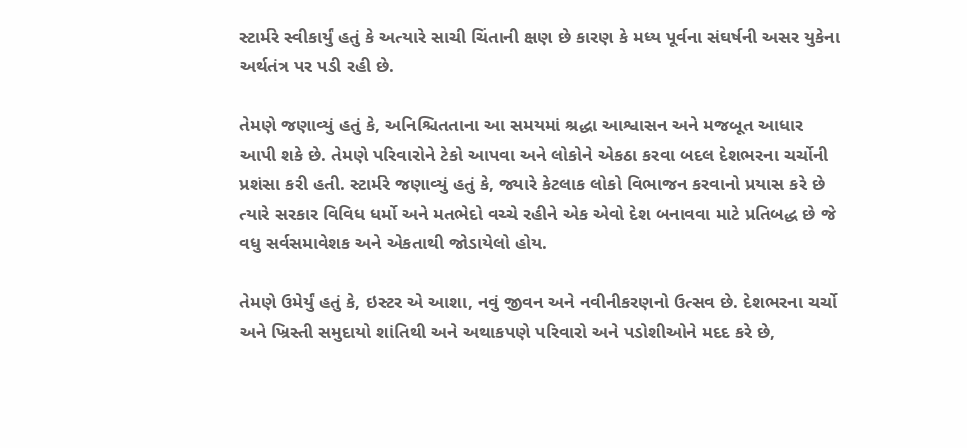સ્ટાર્મરે સ્વીકાર્યું હતું કે અત્યારે સાચી ચિંતાની ક્ષણ છે કારણ કે મધ્ય પૂર્વના સંઘર્ષની અસર યુકેના અર્થતંત્ર પર પડી રહી છે.

તેમણે જણાવ્યું હતું કે, અનિશ્ચિતતાના આ સમયમાં શ્રદ્ધા આશ્વાસન અને મજબૂત આધાર આપી શકે છે. તેમણે પરિવારોને ટેકો આપવા અને લોકોને એકઠા કરવા બદલ દેશભરના ચર્ચોની પ્રશંસા કરી હતી. સ્ટાર્મરે જણાવ્યું હતું કે, જ્યારે કેટલાક લોકો વિભાજન કરવાનો પ્રયાસ કરે છે ત્યારે સરકાર વિવિધ ધર્મો અને મતભેદો વચ્ચે રહીને એક એવો દેશ બનાવવા માટે પ્રતિબદ્ધ છે જે વધુ સર્વસમાવેશક અને એકતાથી જોડાયેલો હોય.

તેમણે ઉમેર્યું હતું કે, ઇસ્ટર એ આશા, નવું જીવન અને નવીનીકરણનો ઉત્સવ છે. દેશભરના ચર્ચો અને ખ્રિસ્તી સમુદાયો શાંતિથી અને અથાકપણે પરિવારો અને પડોશીઓને મદદ કરે છે,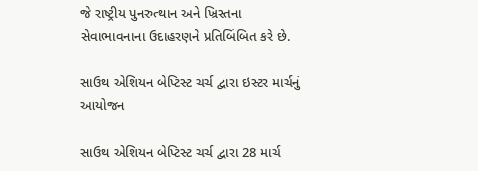જે રાષ્ટ્રીય પુનરુત્થાન અને ખ્રિસ્તના સેવાભાવનાના ઉદાહરણને પ્રતિબિંબિત કરે છે.

સાઉથ એશિયન બેપ્ટિસ્ટ ચર્ચ દ્વારા ઇસ્ટર માર્ચનું આયોજન

સાઉથ એશિયન બેપ્ટિસ્ટ ચર્ચ દ્વારા 28 માર્ચ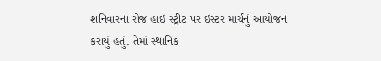શનિવારના રોજ હાઇ સ્ટ્રીટ પર ઇસ્ટર માર્ચનું આયોજન કરાયું હતું. તેમાં સ્થાનિક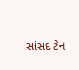સાંસદ ટેન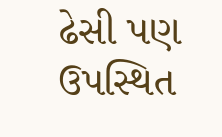ઢેસી પણ ઉપસ્થિત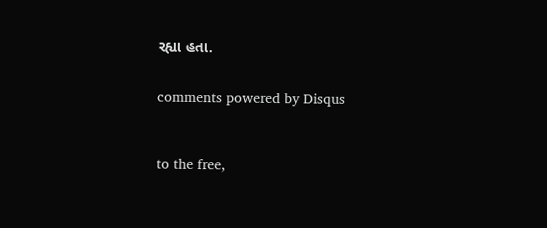રહ્યા હતા.


comments powered by Disqus



to the free,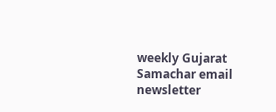weekly Gujarat Samachar email newsletter